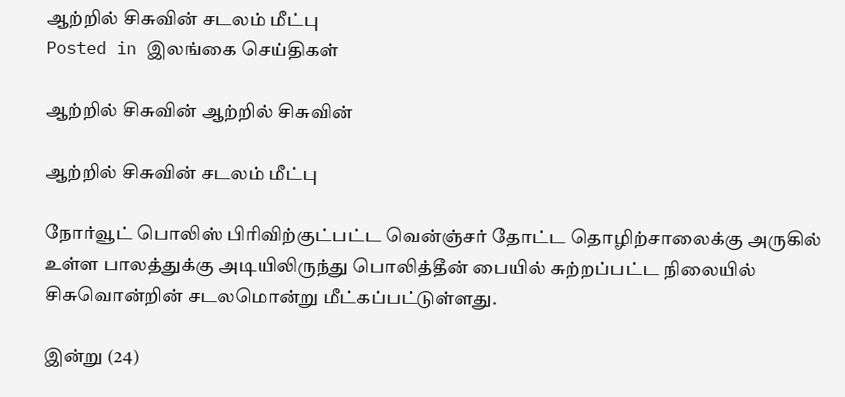ஆற்றில் சிசுவின் சடலம் மீட்பு
Posted in இலங்கை செய்திகள்

ஆற்றில் சிசுவின் ஆற்றில் சிசுவின்

ஆற்றில் சிசுவின் சடலம் மீட்பு

நோர்வூட் பொலிஸ் பிரிவிற்குட்பட்ட வென்ஞ்சர் தோட்ட தொழிற்சாலைக்கு அருகில் உள்ள பாலத்துக்கு அடியிலிருந்து பொலித்தீன் பையில் சுற்றப்பட்ட நிலையில் சிசுவொன்றின் சடலமொன்று மீட்கப்பட்டுள்ளது.

இன்று (24)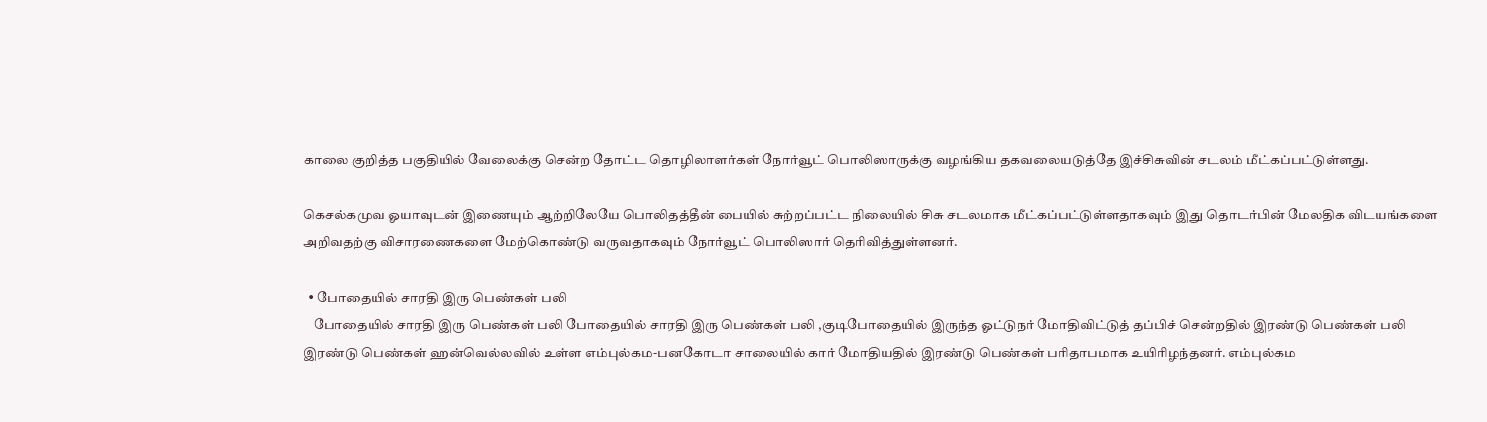காலை குறித்த பகுதியில் வேலைக்கு சென்ற தோட்ட தொழிலாளர்கள் நோர்வூட் பொலிஸாருக்கு வழங்கிய தகவலையடுத்தே இச்சிசுவின் சடலம் மீட்கப்பட்டுள்ளது.

கெசல்கமுவ ஓயாவுடன் இணையும் ஆற்றிலேயே பொலிதத்தீன் பையில் சுற்றப்பட்ட நிலையில் சிசு சடலமாக மீட்கப்பட்டுள்ளதாகவும் இது தொடர்பின் மேலதிக விடயங்களை அறிவதற்கு விசாரணைகளை மேற்கொண்டு வருவதாகவும் நோர்வூட் பொலிஸார் தெரிவித்துள்ளனர்.

  • போதையில் சாரதி இரு பெண்கள் பலி
    போதையில் சாரதி இரு பெண்கள் பலி போதையில் சாரதி இரு பெண்கள் பலி ,குடிபோதையில் இருந்த ஓட்டுநர் மோதிவிட்டுத் தப்பிச் சென்றதில் இரண்டு பெண்கள் பலி இரண்டு பெண்கள் ஹன்வெல்லவில் உள்ள எம்புல்கம-பனகோடா சாலையில் கார் மோதியதில் இரண்டு பெண்கள் பரிதாபமாக உயிரிழந்தனர். எம்புல்கம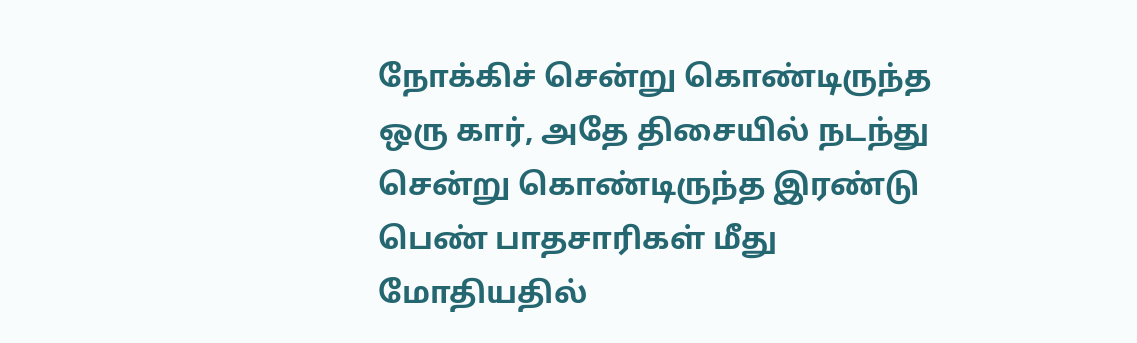நோக்கிச் சென்று கொண்டிருந்த ஒரு கார், அதே திசையில் நடந்து சென்று கொண்டிருந்த இரண்டு பெண் பாதசாரிகள் மீது மோதியதில்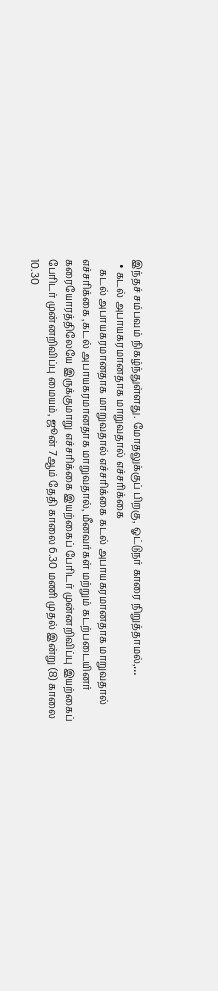இந்தச் சம்பவம் நிகழ்ந்துள்ளது. மோதலுக்குப் பிறகு, ஓட்டுநர் காரை நிறுத்தாமல்,…
  • கடல் அபாயகரமானதாக மாறுவதால் எச்சரிக்கை
    கடல் அபாயகரமானதாக மாறுவதால் எச்சரிக்கை கடல் அபாயகரமானதாக மாறுவதால் எச்சரிக்கை ,கடல் அபாயகரமானதாக மாறுவதால், மீனவர்கள் மற்றும் கடற்படையினர் கரையோரத்திலேயே இருக்குமாறு எச்சரிக்கை இயற்கைப் பேரிடர் முன்னறிவிப்பு இயற்கைப் பேரிடர் முன்னறிவிப்பு மையம், ஜூன் 7ஆம் தேதி காலை 6.30 மணி முதல் இன்று (8) காலை 10.30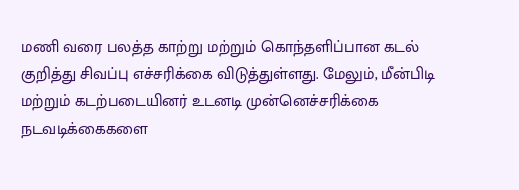மணி வரை பலத்த காற்று மற்றும் கொந்தளிப்பான கடல் குறித்து சிவப்பு எச்சரிக்கை விடுத்துள்ளது. மேலும், மீன்பிடி மற்றும் கடற்படையினர் உடனடி முன்னெச்சரிக்கை நடவடிக்கைகளை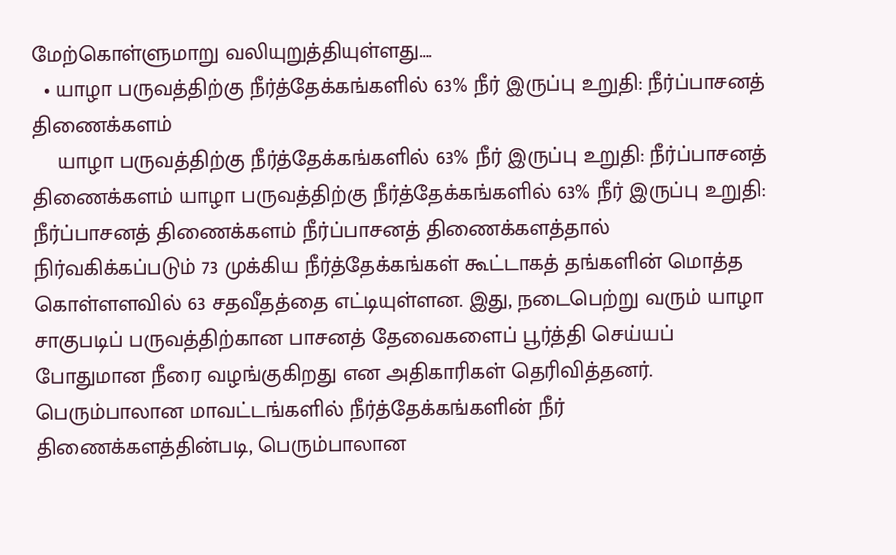மேற்கொள்ளுமாறு வலியுறுத்தியுள்ளது….
  • யாழா பருவத்திற்கு நீர்த்தேக்கங்களில் 63% நீர் இருப்பு உறுதி: நீர்ப்பாசனத் திணைக்களம்
    யாழா பருவத்திற்கு நீர்த்தேக்கங்களில் 63% நீர் இருப்பு உறுதி: நீர்ப்பாசனத் திணைக்களம் யாழா பருவத்திற்கு நீர்த்தேக்கங்களில் 63% நீர் இருப்பு உறுதி: நீர்ப்பாசனத் திணைக்களம் நீர்ப்பாசனத் திணைக்களத்தால் நிர்வகிக்கப்படும் 73 முக்கிய நீர்த்தேக்கங்கள் கூட்டாகத் தங்களின் மொத்த கொள்ளளவில் 63 சதவீதத்தை எட்டியுள்ளன. இது, நடைபெற்று வரும் யாழா சாகுபடிப் பருவத்திற்கான பாசனத் தேவைகளைப் பூர்த்தி செய்யப் போதுமான நீரை வழங்குகிறது என அதிகாரிகள் தெரிவித்தனர். பெரும்பாலான மாவட்டங்களில் நீர்த்தேக்கங்களின் நீர் திணைக்களத்தின்படி, பெரும்பாலான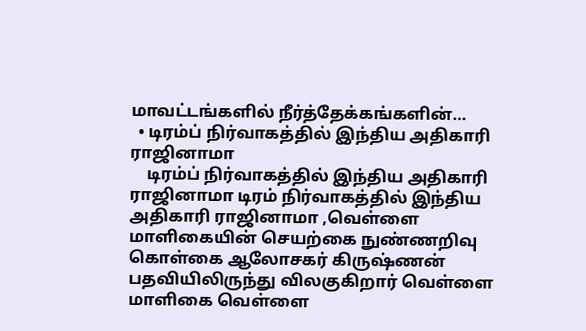மாவட்டங்களில் நீர்த்தேக்கங்களின்…
  • டிரம்ப் நிர்வாகத்தில் இந்திய அதிகாரி ராஜினாமா
    டிரம்ப் நிர்வாகத்தில் இந்திய அதிகாரி ராஜினாமா டிரம் நிர்வாகத்தில் இந்திய அதிகாரி ராஜினாமா ,வெள்ளை மாளிகையின் செயற்கை நுண்ணறிவு கொள்கை ஆலோசகர் கிருஷ்ணன் பதவியிலிருந்து விலகுகிறார் வெள்ளை மாளிகை வெள்ளை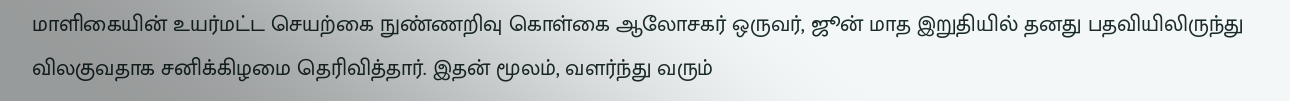மாளிகையின் உயர்மட்ட செயற்கை நுண்ணறிவு கொள்கை ஆலோசகர் ஒருவர், ஜூன் மாத இறுதியில் தனது பதவியிலிருந்து விலகுவதாக சனிக்கிழமை தெரிவித்தார். இதன் மூலம், வளர்ந்து வரும்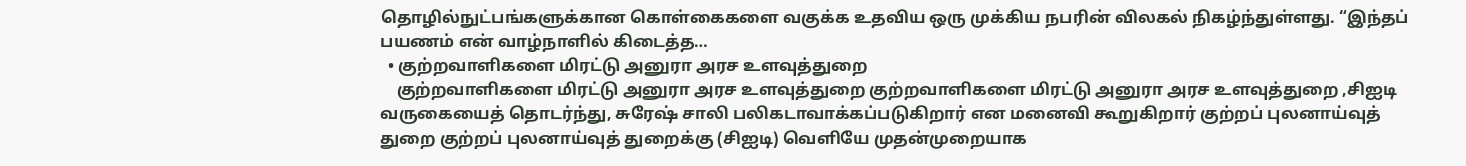தொழில்நுட்பங்களுக்கான கொள்கைகளை வகுக்க உதவிய ஒரு முக்கிய நபரின் விலகல் நிகழ்ந்துள்ளது. “இந்தப் பயணம் என் வாழ்நாளில் கிடைத்த…
  • குற்றவாளிகளை மிரட்டு அனுரா அரச உளவுத்துறை
    குற்றவாளிகளை மிரட்டு அனுரா அரச உளவுத்துறை குற்றவாளிகளை மிரட்டு அனுரா அரச உளவுத்துறை ,சிஐடி வருகையைத் தொடர்ந்து, சுரேஷ் சாலி பலிகடாவாக்கப்படுகிறார் என மனைவி கூறுகிறார் குற்றப் புலனாய்வுத் துறை குற்றப் புலனாய்வுத் துறைக்கு (சிஐடி) வெளியே முதன்முறையாக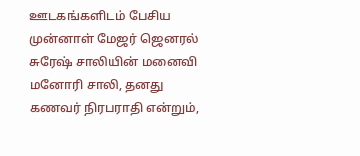ஊடகங்களிடம் பேசிய முன்னாள் மேஜர் ஜெனரல் சுரேஷ் சாலியின் மனைவி மனோரி சாலி, தனது கணவர் நிரபராதி என்றும்,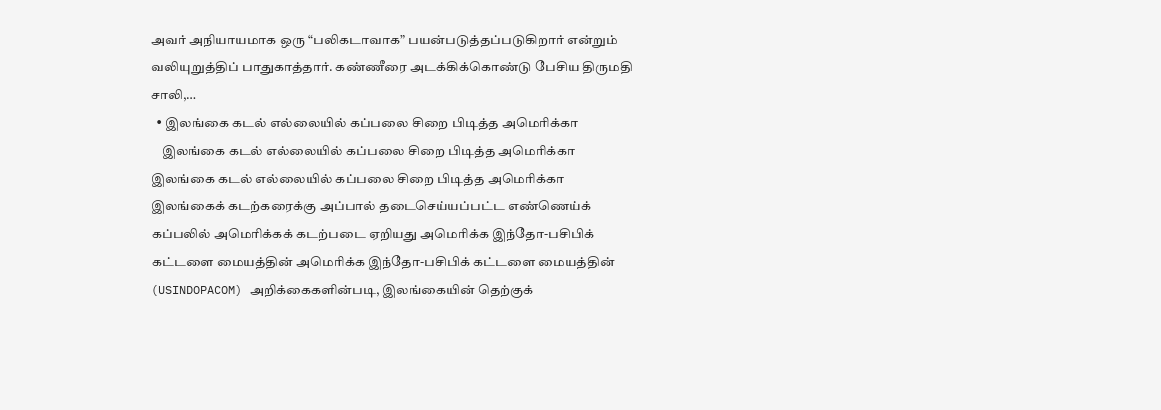அவர் அநியாயமாக ஒரு “பலிகடாவாக” பயன்படுத்தப்படுகிறார் என்றும் வலியுறுத்திப் பாதுகாத்தார். கண்ணீரை அடக்கிக்கொண்டு பேசிய திருமதி சாலி,…
  • இலங்கை கடல் எல்லையில் கப்பலை சிறை பிடித்த அமெரிக்கா
    இலங்கை கடல் எல்லையில் கப்பலை சிறை பிடித்த அமெரிக்கா இலங்கை கடல் எல்லையில் கப்பலை சிறை பிடித்த அமெரிக்கா இலங்கைக் கடற்கரைக்கு அப்பால் தடைசெய்யப்பட்ட எண்ணெய்க் கப்பலில் அமெரிக்கக் கடற்படை ஏறியது அமெரிக்க இந்தோ-பசிபிக் கட்டளை மையத்தின் அமெரிக்க இந்தோ-பசிபிக் கட்டளை மையத்தின் (USINDOPACOM) அறிக்கைகளின்படி, இலங்கையின் தெற்குக்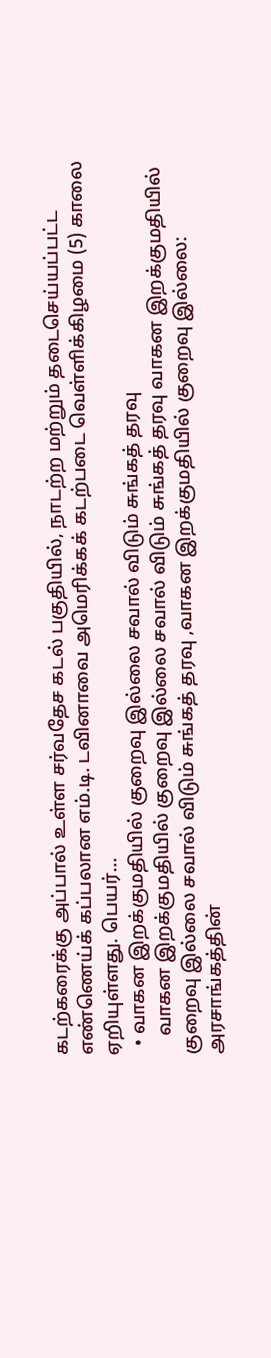கடற்கரைக்கு அப்பால் உள்ள சர்வதேச கடல் பகுதியில், நாடற்ற மற்றும் தடைசெய்யப்பட்ட எண்ணெய்க் கப்பலான எம்.டி. டவினாவை அமெரிக்கக் கடற்படை வெள்ளிக்கிழமை (5) காலை ஏறியுள்ளது. பெயர்…
  • வாகன இறக்குமதியில் குறைவு இல்லை சவால் விடும் சுங்கத் தரவு
    வாகன இறக்குமதியில் குறைவு இல்லை சவால் விடும் சுங்கத் தரவு வாகன இறக்குமதியில் குறைவு இல்லை சவால் விடும் சுங்கத் தரவு ,வாகன இறக்குமதியில் குறைவு இல்லை: அரசாங்கத்தின்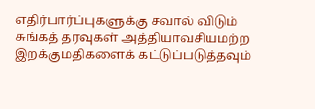எதிர்பார்ப்புகளுக்கு சவால் விடும் சுங்கத் தரவுகள் அத்தியாவசியமற்ற இறக்குமதிகளைக் கட்டுப்படுத்தவும்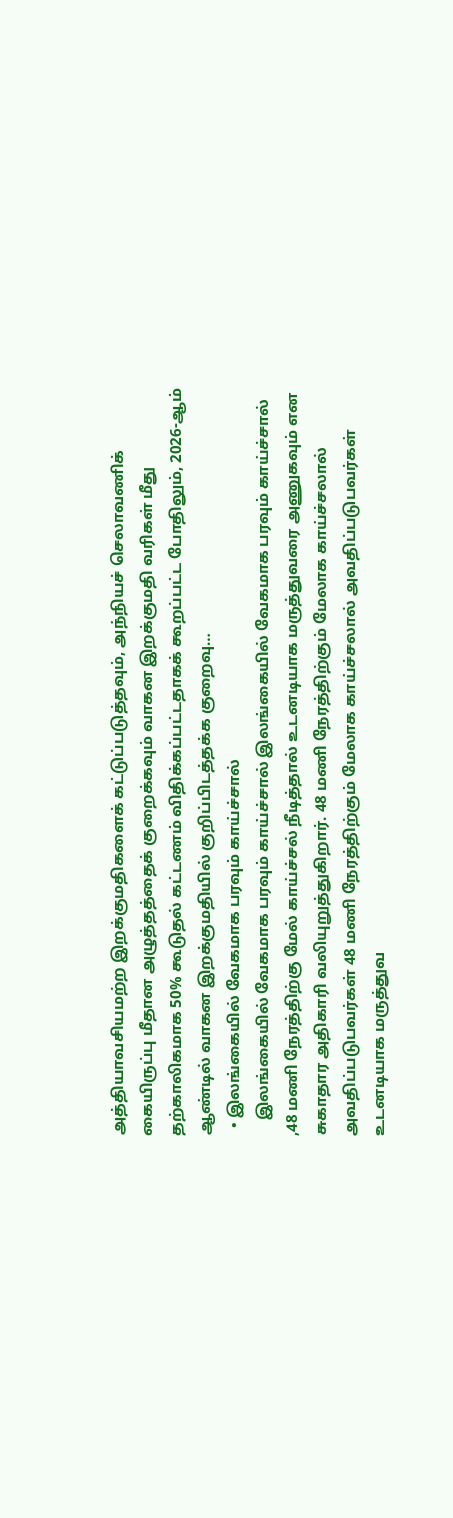அத்தியாவசியமற்ற இறக்குமதிகளைக் கட்டுப்படுத்தவும், அந்நியச் செலாவணிக் கையிருப்பு மீதான அழுத்தத்தைக் குறைக்கவும் வாகன இறக்குமதி வரிகள் மீது தற்காலிகமாக 50% கூடுதல் கட்டணம் விதிக்கப்பட்டதாகக் கூறப்பட்ட போதிலும், 2026-ஆம் ஆண்டில் வாகன இறக்குமதியில் குறிப்பிடத்தக்க குறைவு…
  • இலங்கையில் வேகமாக பரவும் காய்ச்சால்
    இலங்கையில் வேகமாக பரவும் காய்ச்சால் இலங்கையில் வேகமாக பரவும் காய்ச்சால் ,48 மணி நேரத்திற்கு மேல் காய்ச்சல் நீடித்தால் உடனடியாக மருத்துவரை அணுகவும் என சுகாதார அதிகாரி வலியுறுத்துகிறார். 48 மணி நேரத்திற்கும் மேலாக காய்ச்சலால் அவதிப்படுபவர்கள் 48 மணி நேரத்திற்கும் மேலாக காய்ச்சலால் அவதிப்படுபவர்கள் உடனடியாக மருத்துவ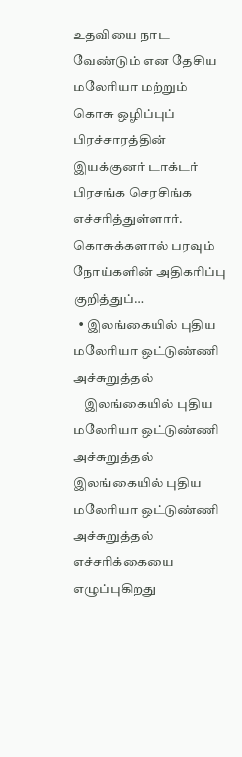உதவியை நாட வேண்டும் என தேசிய மலேரியா மற்றும் கொசு ஒழிப்புப் பிரச்சாரத்தின் இயக்குனர் டாக்டர் பிரசங்க செரசிங்க எச்சரித்துள்ளார். கொசுக்களால் பரவும் நோய்களின் அதிகரிப்பு குறித்துப்…
  • இலங்கையில் புதிய மலேரியா ஒட்டுண்ணி அச்சுறுத்தல்
    இலங்கையில் புதிய மலேரியா ஒட்டுண்ணி அச்சுறுத்தல் இலங்கையில் புதிய மலேரியா ஒட்டுண்ணி அச்சுறுத்தல் எச்சரிக்கையை எழுப்புகிறது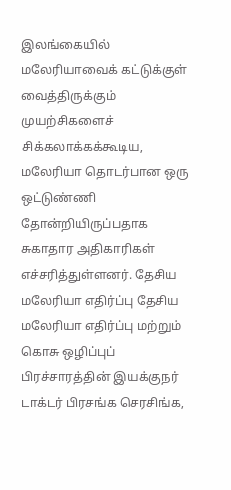இலங்கையில் மலேரியாவைக் கட்டுக்குள் வைத்திருக்கும் முயற்சிகளைச் சிக்கலாக்கக்கூடிய, மலேரியா தொடர்பான ஒரு ஒட்டுண்ணி தோன்றியிருப்பதாக சுகாதார அதிகாரிகள் எச்சரித்துள்ளனர். தேசிய மலேரியா எதிர்ப்பு தேசிய மலேரியா எதிர்ப்பு மற்றும் கொசு ஒழிப்புப் பிரச்சாரத்தின் இயக்குநர் டாக்டர் பிரசங்க செரசிங்க,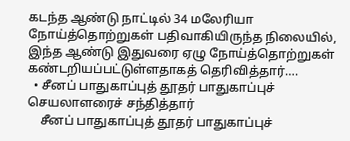கடந்த ஆண்டு நாட்டில் 34 மலேரியா நோய்த்தொற்றுகள் பதிவாகியிருந்த நிலையில், இந்த ஆண்டு இதுவரை ஏழு நோய்த்தொற்றுகள் கண்டறியப்பட்டுள்ளதாகத் தெரிவித்தார்….
  • சீனப் பாதுகாப்புத் தூதர் பாதுகாப்புச் செயலாளரைச் சந்தித்தார்
    சீனப் பாதுகாப்புத் தூதர் பாதுகாப்புச்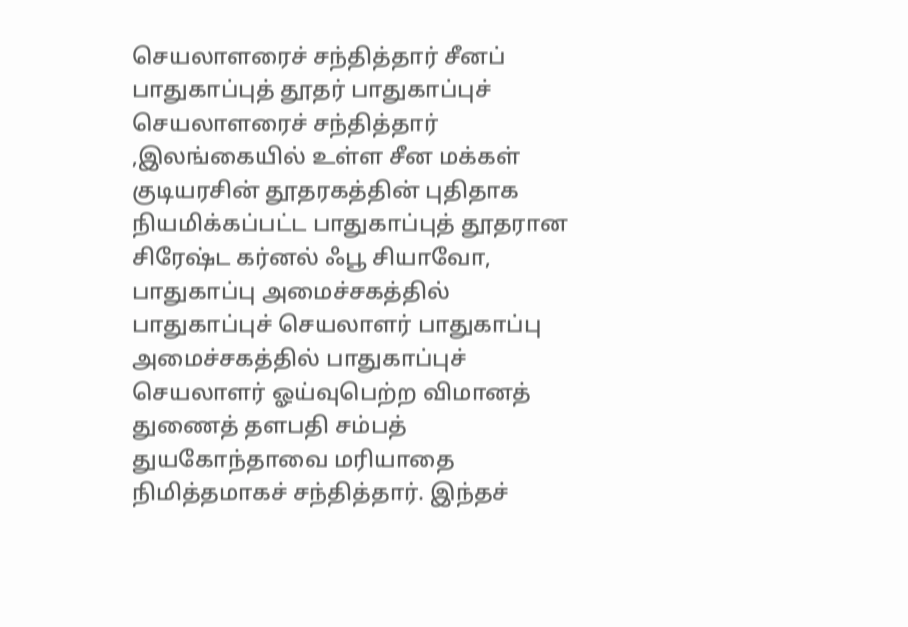செயலாளரைச் சந்தித்தார் சீனப் பாதுகாப்புத் தூதர் பாதுகாப்புச் செயலாளரைச் சந்தித்தார் ,இலங்கையில் உள்ள சீன மக்கள் குடியரசின் தூதரகத்தின் புதிதாக நியமிக்கப்பட்ட பாதுகாப்புத் தூதரான சிரேஷ்ட கர்னல் ஃபூ சியாவோ, பாதுகாப்பு அமைச்சகத்தில் பாதுகாப்புச் செயலாளர் பாதுகாப்பு அமைச்சகத்தில் பாதுகாப்புச் செயலாளர் ஓய்வுபெற்ற விமானத் துணைத் தளபதி சம்பத் துயகோந்தாவை மரியாதை நிமித்தமாகச் சந்தித்தார். இந்தச்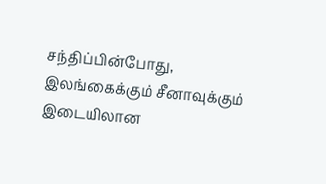சந்திப்பின்போது, இலங்கைக்கும் சீனாவுக்கும் இடையிலான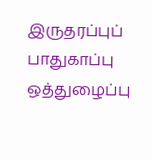இருதரப்புப் பாதுகாப்பு ஒத்துழைப்பு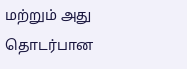மற்றும் அது தொடர்பான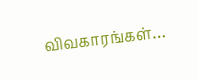விவகாரங்கள்…